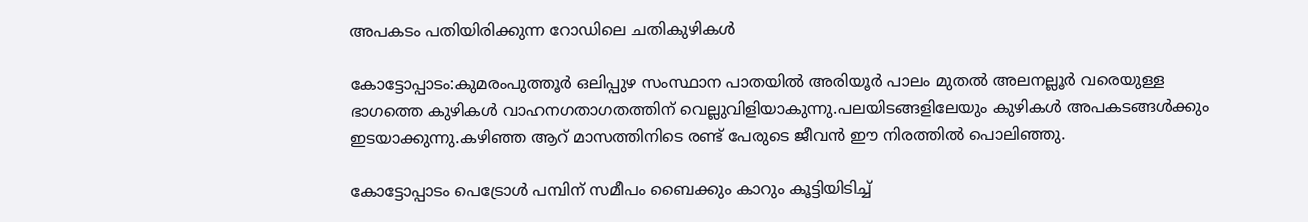അപകടം പതിയിരിക്കുന്ന റോഡിലെ ചതികുഴികള്‍

കോട്ടോപ്പാടം:കുമരംപുത്തൂര്‍ ഒലിപ്പുഴ സംസ്ഥാന പാതയില്‍ അരിയൂര്‍ പാലം മുതല്‍ അലനല്ലൂര്‍ വരെയുള്ള ഭാഗത്തെ കുഴികള്‍ വാഹനഗതാഗതത്തിന് വെല്ലുവിളിയാകുന്നു.പലയിടങ്ങളിലേയും കുഴികള്‍ അപകടങ്ങള്‍ക്കും ഇടയാക്കുന്നു.കഴിഞ്ഞ ആറ് മാസത്തിനിടെ രണ്ട് പേരുടെ ജീവന്‍ ഈ നിരത്തില്‍ പൊലിഞ്ഞു.

കോട്ടോപ്പാടം പെട്രോള്‍ പമ്പിന് സമീപം ബൈക്കും കാറും കൂട്ടിയിടിച്ച്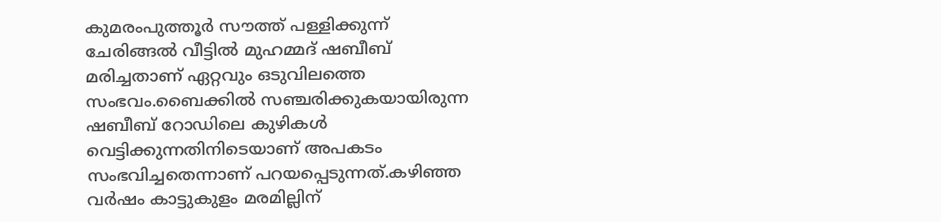കുമരംപുത്തൂര്‍ സൗത്ത് പള്ളിക്കുന്ന് ചേരിങ്ങല്‍ വീട്ടില്‍ മുഹമ്മദ് ഷബീബ് മരിച്ചതാണ് ഏറ്റവും ഒടുവിലത്തെ സംഭവം.ബൈക്കില്‍ സഞ്ചരിക്കുകയായിരുന്ന ഷബീബ് റോഡിലെ കുഴികള്‍ വെട്ടിക്കുന്നതിനിടെയാണ് അപകടം സംഭവിച്ചതെന്നാണ് പറയപ്പെടുന്നത്.കഴിഞ്ഞ വര്‍ഷം കാട്ടുകുളം മരമില്ലിന്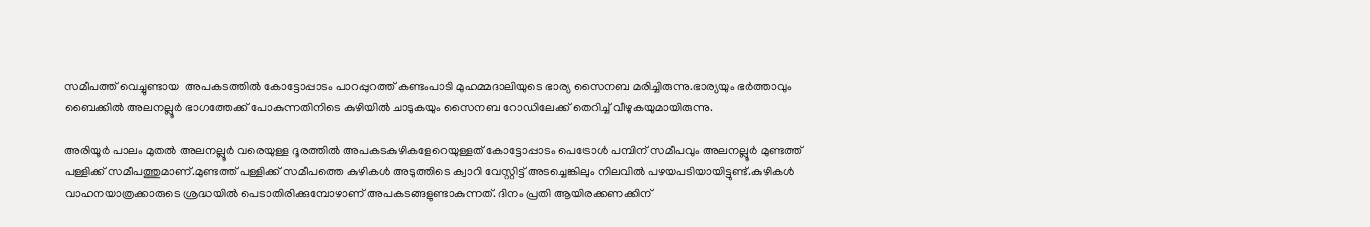സമീപത്ത് വെച്ചുണ്ടായ  അപകടത്തില്‍ കോട്ടോപ്പാടം പാറപ്പുറത്ത് കണ്ടംപാടി മുഹമ്മദാലിയുടെ ഭാര്യ സൈനബ മരിച്ചിരുന്നു.ഭാര്യയും ഭര്‍ത്താവും ബൈക്കില്‍ അലനല്ലൂര്‍ ഭാഗത്തേക്ക് പോകുന്നതിനിടെ കുഴിയില്‍ ചാടുകയും സൈനബ റോഡിലേക്ക് തെറിച്ച് വീഴുകയുമായിരുന്നു.

അരിയൂര്‍ പാലം മുതല്‍ അലനല്ലൂര്‍ വരെയുള്ള ദൂരത്തില്‍ അപകടകുഴികളേറെയുള്ളത് കോട്ടോപ്പാടം പെട്രോള്‍ പമ്പിന് സമീപവും അലനല്ലൂര്‍ മുണ്ടത്ത് പള്ളിക്ക് സമീപത്തുമാണ്.മുണ്ടത്ത് പള്ളിക്ക് സമീപത്തെ കുഴികള്‍ അടുത്തിടെ ക്വാറി വേസ്റ്റിട്ട് അടച്ചെങ്കിലും നിലവില്‍ പഴയപടിയായിട്ടുണ്ട്.കുഴികള്‍ വാഹനയാത്രക്കാരുടെ ശ്രദ്ധയില്‍ പെടാതിരിക്കുമ്പോഴാണ് അപകടങ്ങളുണ്ടാകുന്നത്. ദിനം പ്രതി ആയിരക്കണക്കിന്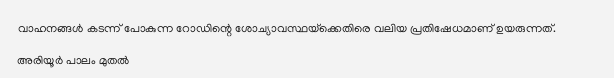വാഹനങ്ങള്‍ കടന്ന് പോകുന്ന റോഡിന്റെ ശോച്യാവസ്ഥയ്‌ക്കെതിരെ വലിയ പ്രതിഷേധമാണ് ഉയരുന്നത്.

അരിയൂര്‍ പാലം മുതല്‍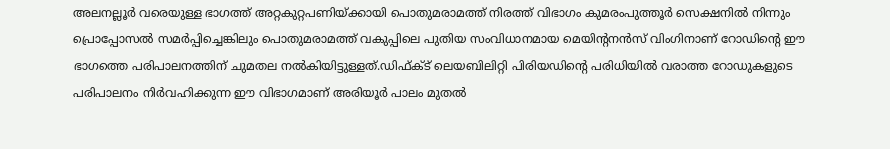അലനല്ലൂര്‍ വരെയുള്ള ഭാഗത്ത് അറ്റകുറ്റപണിയ്ക്കായി പൊതുമരാമത്ത് നിരത്ത് വിഭാഗം കുമരംപുത്തൂര്‍ സെക്ഷനില്‍ നിന്നും പ്രൊപ്പോസല്‍ സമര്‍പ്പിച്ചെങ്കിലും പൊതുമരാമത്ത് വകുപ്പിലെ പുതിയ സംവിധാനമായ മെയിന്റനന്‍സ് വിംഗിനാണ് റോഡിന്റെ ഈ ഭാഗത്തെ പരിപാലനത്തിന് ചുമതല നല്‍കിയിട്ടുള്ളത്.ഡിഫ്ക്ട് ലെയബിലിറ്റി പിരിയഡിന്റെ പരിധിയില്‍ വരാത്ത റോഡുകളുടെ പരിപാലനം നിര്‍വഹിക്കുന്ന ഈ വിഭാഗമാണ് അരിയൂര്‍ പാലം മുതല്‍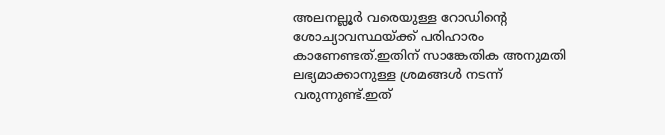അലനല്ലൂര്‍ വരെയുള്ള റോഡിന്റെ ശോച്യാവസ്ഥയ്ക്ക് പരിഹാരം കാണേണ്ടത്.ഇതിന് സാങ്കേതിക അനുമതി ലഭ്യമാക്കാനുള്ള ശ്രമങ്ങള്‍ നടന്ന് വരുന്നുണ്ട്.ഇത്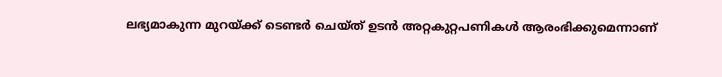ലഭ്യമാകുന്ന മുറയ്ക്ക് ടെണ്ടര്‍ ചെയ്ത് ഉടന്‍ അറ്റകുറ്റപണികള്‍ ആരംഭിക്കുമെന്നാണ്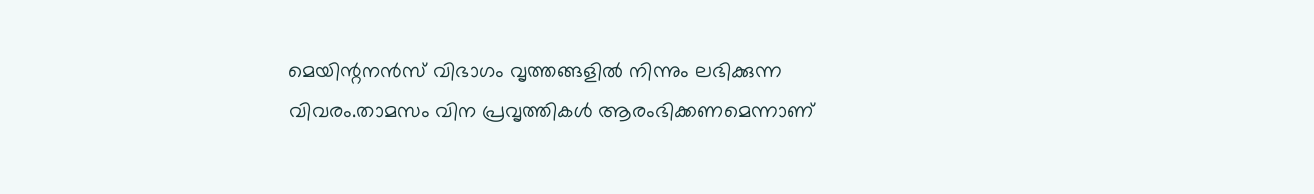മെയിന്റനന്‍സ് വിഭാഗം വൃത്തങ്ങളില്‍ നിന്നും ലഭിക്കുന്ന വിവരം.താമസം വിന പ്രവൃത്തികള്‍ ആരംഭിക്കണമെന്നാണ്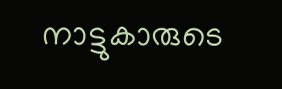നാട്ടുകാരുടെ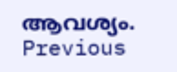ആവശ്യം.
Previous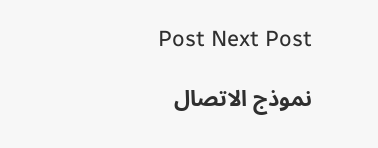Post Next Post

نموذج الاتصال